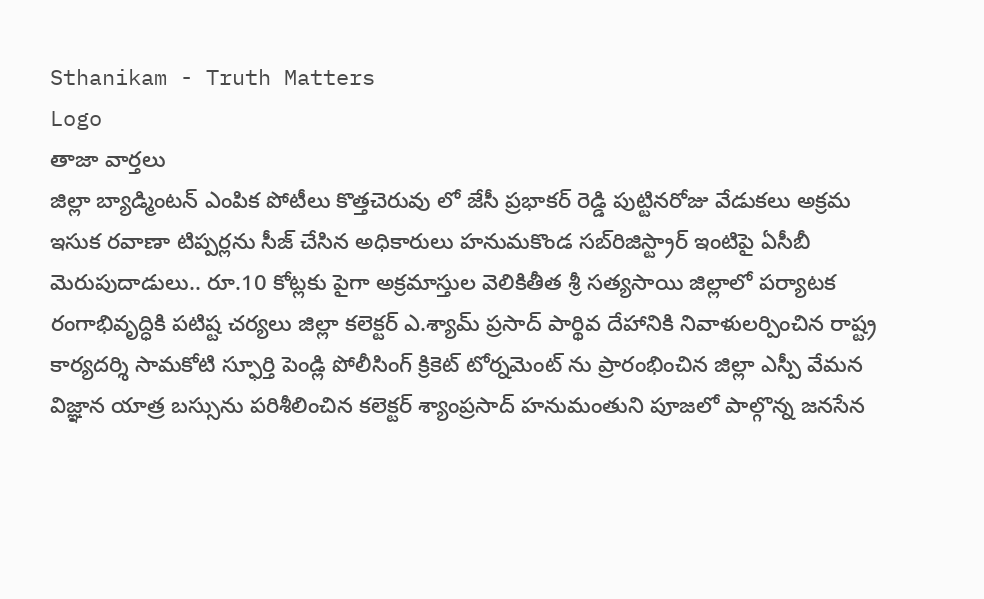Sthanikam - Truth Matters
Logo
తాజా వార్తలు
జిల్లా బ్యాడ్మింటన్ ఎంపిక పోటీలు కొత్తచెరువు లో జేసీ ప్రభాకర్ రెడ్డి పుట్టినరోజు వేడుకలు అక్రమ ఇసుక రవాణా టిప్పర్లను సీజ్ చేసిన అధికారులు హనుమకొండ సబ్‌రిజిస్ట్రార్ ఇంటిపై ఏసీబీ మెరుపుదాడులు.. రూ.10 కోట్లకు పైగా అక్రమాస్తుల వెలికితీత శ్రీ సత్యసాయి జిల్లాలో పర్యాటక రంగాభివృద్ధికి పటిష్ట చర్యలు జిల్లా కలెక్టర్ ఎ.శ్యామ్ ప్రసాద్ పార్థివ దేహానికి నివాళులర్పించిన రాష్ట్ర కార్యదర్శి సామకోటి స్ఫూర్తి పెండ్లి పోలీసింగ్ క్రికెట్ టోర్నమెంట్ ను ప్రారంభించిన జిల్లా ఎస్పీ వేమన విజ్ఞాన యాత్ర బస్సును పరిశీలించిన కలెక్టర్ శ్యాంప్రసాద్ హనుమంతుని పూజలో పాల్గొన్న జనసేన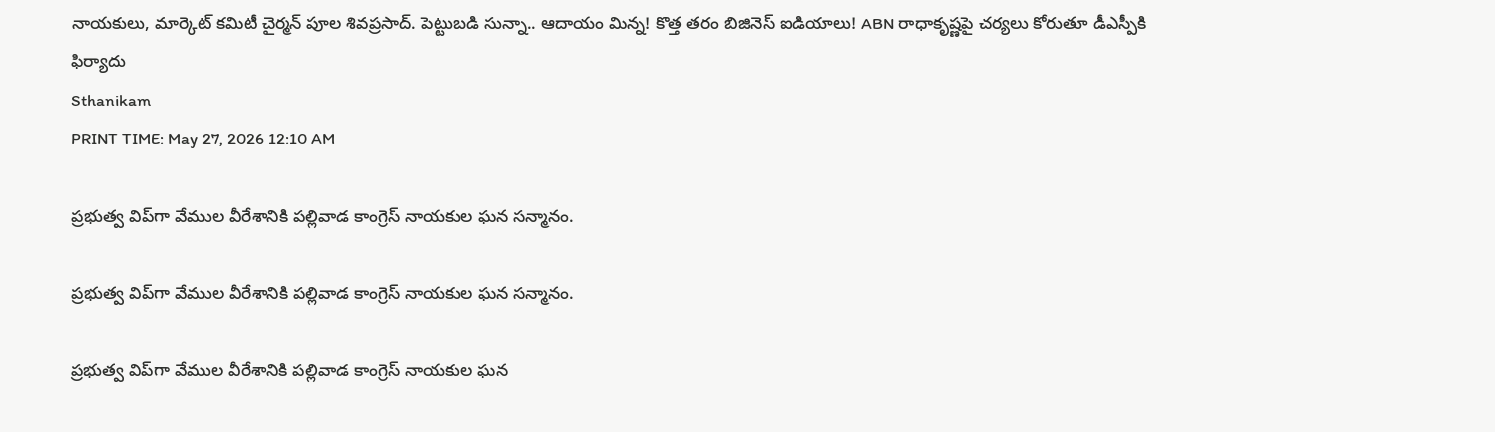నాయకులు, మార్కెట్ కమిటీ చైర్మన్ పూల శివప్రసాద్. పెట్టుబడి సున్నా.. ఆదాయం మిన్న! కొత్త తరం బిజినెస్ ఐడియాలు! ABN రాధాకృష్ణపై చర్యలు కోరుతూ డీఎస్పీకి ఫిర్యాదు
Sthanikam
PRINT TIME: May 27, 2026 12:10 AM

ప్రభుత్వ విప్‌గా వేముల వీరేశానికి పల్లివాడ కాంగ్రెస్ నాయకుల ఘన సన్మానం.

ప్రభుత్వ విప్‌గా వేముల వీరేశానికి పల్లివాడ కాంగ్రెస్ నాయకుల ఘన సన్మానం.

ప్రభుత్వ విప్‌గా వేముల వీరేశానికి పల్లివాడ కాంగ్రెస్ నాయకుల ఘన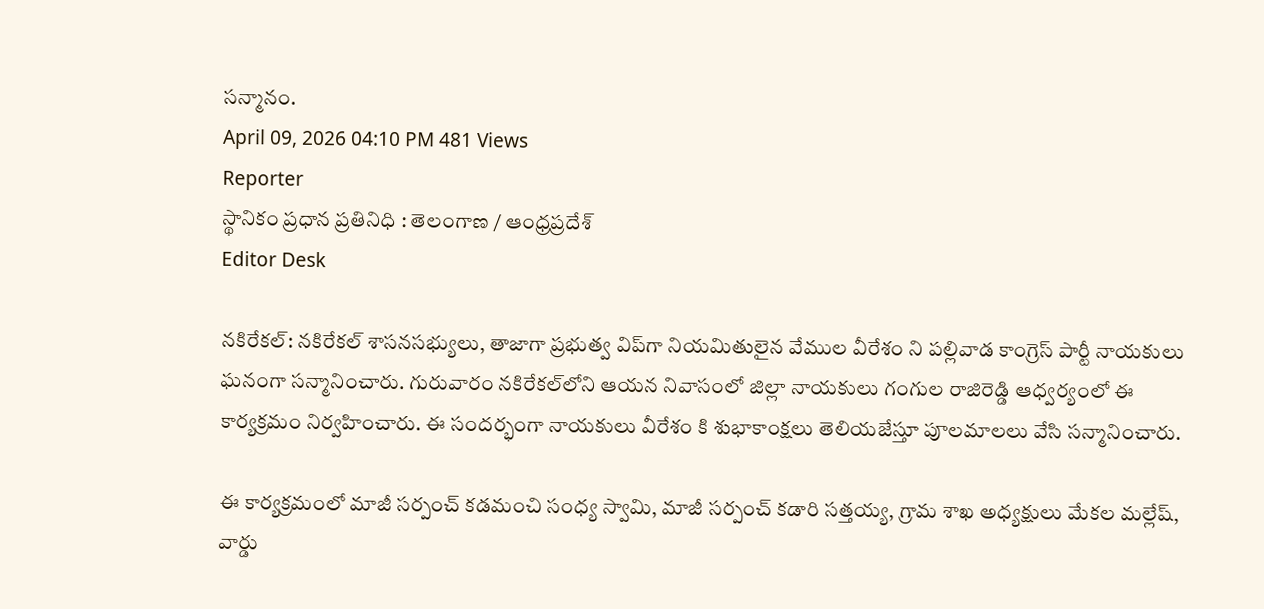సన్మానం.
April 09, 2026 04:10 PM 481 Views
Reporter
స్థానికం ప్రధాన ప్రతినిధి : తెలంగాణ / ఆంధ్రప్రదేశ్
Editor Desk

నకిరేకల్: నకిరేకల్ శాసనసభ్యులు, తాజాగా ప్రభుత్వ విప్‌గా నియమితులైన వేముల వీరేశం ని పల్లివాడ కాంగ్రెస్ పార్టీ నాయకులు ఘనంగా సన్మానించారు. గురువారం నకిరేకల్‌లోని ఆయన నివాసంలో జిల్లా నాయకులు గంగుల రాజిరెడ్డి ఆధ్వర్యంలో ఈ కార్యక్రమం నిర్వహించారు. ఈ సందర్భంగా నాయకులు వీరేశం కి శుభాకాంక్షలు తెలియజేస్తూ పూలమాలలు వేసి సన్మానించారు.

ఈ కార్యక్రమంలో మాజీ సర్పంచ్ కడమంచి సంధ్య స్వామి, మాజీ సర్పంచ్ కడారి సత్తయ్య, గ్రామ శాఖ అధ్యక్షులు మేకల మల్లేష్, వార్డు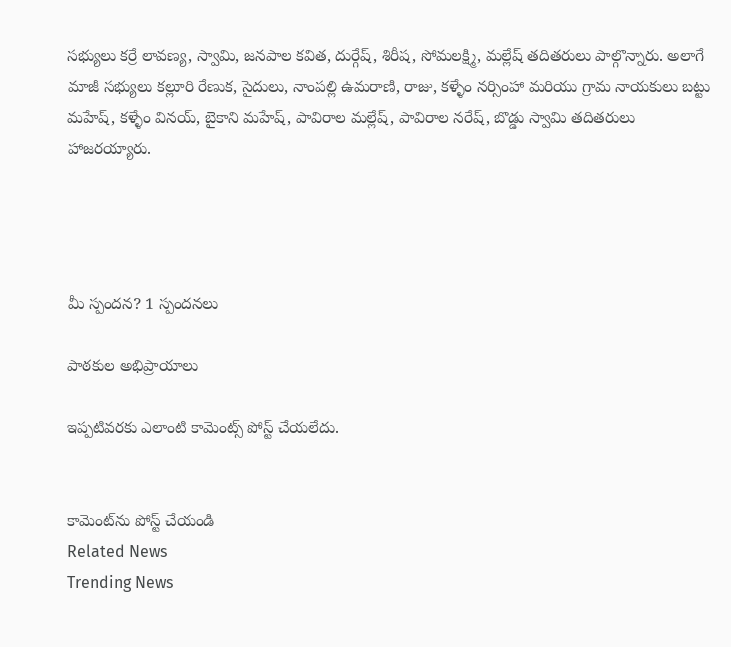సభ్యులు కర్రే లావణ్య, స్వామి, జనపాల కవిత, దుర్గేష్, శిరీష, సోమలక్ష్మి, మల్లేష్ తదితరులు పాల్గొన్నారు. అలాగే మాజీ సభ్యులు కల్లూరి రేణుక, సైదులు, నాంపల్లి ఉమరాణి, రాజు, కళ్ళేం నర్సింహా మరియు గ్రామ నాయకులు బట్టు మహేష్, కళ్ళేం వినయ్, బైకాని మహేష్, పావిరాల మల్లేష్, పావిరాల నరేష్, బొడ్డు స్వామి తదితరులు హాజరయ్యారు.




మీ స్పందన? 1 స్పందనలు

పాఠకుల అభిప్రాయాలు

ఇప్పటివరకు ఎలాంటి కామెంట్స్ పోస్ట్ చేయలేదు.


కామెంట్‌ను పోస్ట్ చేయండి
Related News
Trending News